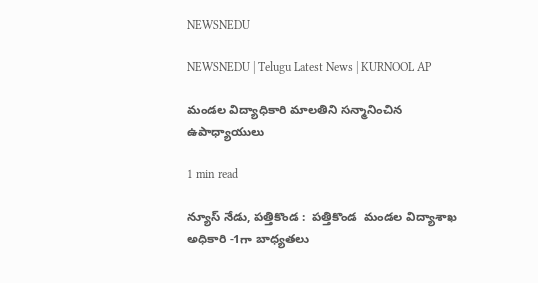NEWSNEDU

NEWSNEDU | Telugu Latest News | KURNOOL AP

మండల విద్యాధికారి మాలతిని సన్మానించిన ఉపాధ్యాయులు

1 min read

న్యూస్ నేడు, పత్తికొండ :  పత్తికొండ  మండల విద్యాశాఖ అధికారి -1గా బాధ్యతలు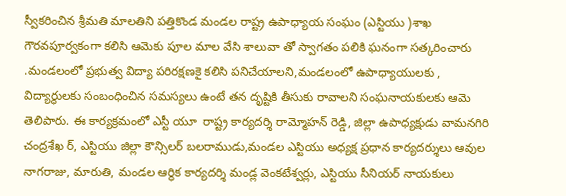స్వీకరించిన శ్రీమతి మాలతిని పత్తికొండ మండల రాష్ట్ర ఉపాధ్యాయ సంఘం (ఎస్టియు )శాఖ గౌరవపూర్వకంగా కలిసి ఆమెకు పూల మాల వేసి శాలువా తో స్వాగతం పలికి ఘనంగా సత్కరించారు .మండలంలో ప్రభుత్వ విద్యా పరిరక్షణకై కలిసి పనిచేయాలని,మండలంలో ఉపాధ్యాయులకు , విద్యార్థులకు సంబంధించిన సమస్యలు ఉంటే తన దృష్టికి తీసుకు రావాలని సంఘనాయకులకు ఆమె తెలిపారు. ఈ కార్యక్రమంలో ఎస్టీ యూ  రాష్ట్ర కార్యదర్శి రామ్మోహన్ రెడ్డి, జిల్లా ఉపాధ్యక్షుడు వామనగిరి చంద్రశేఖ ర్, ఎస్టియు జిల్లా కౌన్సిలర్ బలరాముడు,మండల ఎస్టియు అధ్యక్ష ప్రధాన కార్యదర్శులు ఆవుల నాగరాజు, మారుతి, మండల ఆర్థిక కార్యదర్శి మండ్ల వెంకటేశ్వర్లు, ఎస్టియు సీనియర్ నాయకులు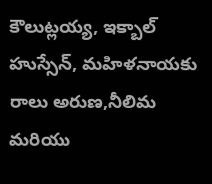కౌలుట్లయ్య, ఇక్బాల్ హుస్సేన్, మహిళనాయకు రాలు అరుణ,నీలిమ మరియు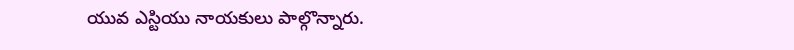యువ ఎస్టియు నాయకులు పాల్గొన్నారు.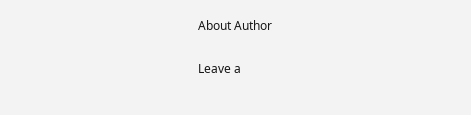About Author

Leave a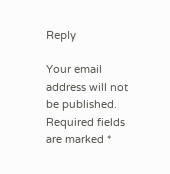Reply

Your email address will not be published. Required fields are marked *